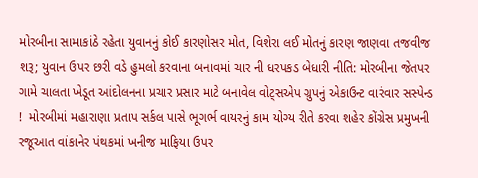મોરબીના સામાકાંઠે રહેતા યુવાનનું કોઈ કારણોસર મોત, વિશેરા લઈ મોતનું કારણ જાણવા તજવીજ શરૂ; યુવાન ઉપર છરી વડે હુમલો કરવાના બનાવમાં ચાર ની ધરપકડ બેધારી નીતિ: મોરબીના જેતપર ગામે ચાલતા ખેડૂત આંદોલનના પ્રચાર પ્રસાર માટે બનાવેલ વોટ્સએપ ગ્રુપનું એકાઉન્ટ વારંવાર સસ્પેન્ડ !  મોરબીમાં મહારાણા પ્રતાપ સર્કલ પાસે ભૂગર્ભ વાયરનું કામ યોગ્ય રીતે કરવા શહેર કોંગ્રેસ પ્રમુખની રજૂઆત વાંકાનેર પંથકમાં ખનીજ માફિયા ઉપર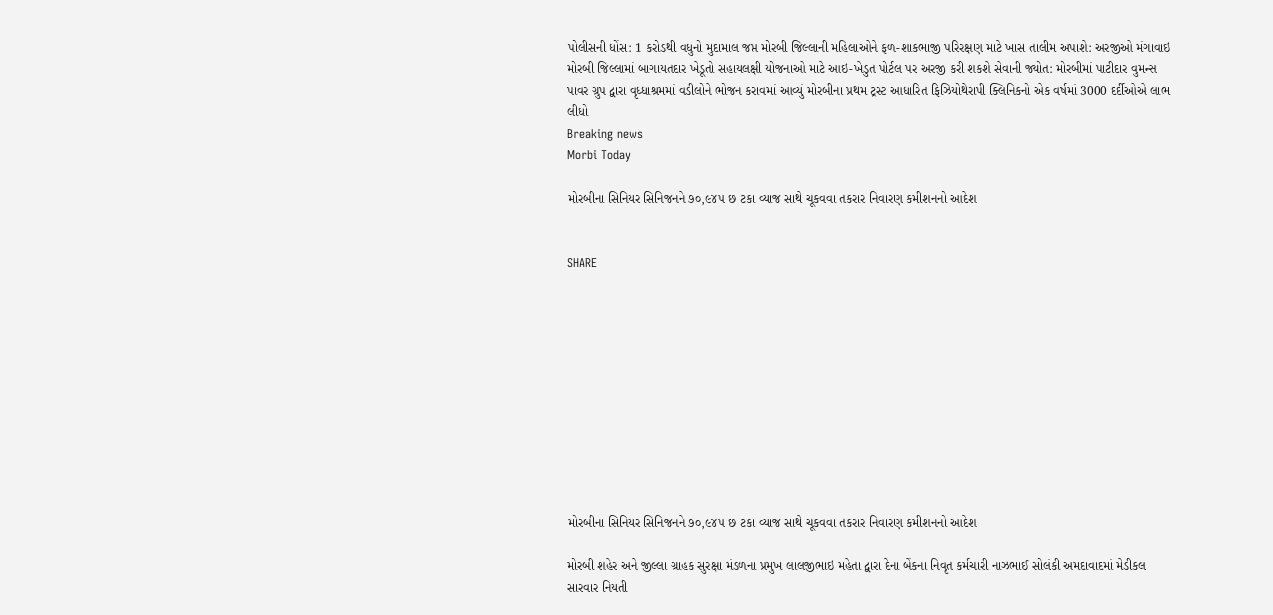પોલીસની ધોંસ: 1 કરોડથી વધુનો મુદામાલ જપ્ત મોરબી જિલ્લાની મહિલાઓને ફળ-શાકભાજી પરિરક્ષણ માટે ખાસ તાલીમ અપાશે: અરજીઓ મંગાવાઇ મોરબી જિલ્લામાં બાગાયતદાર ખેડૂતો સહાયલક્ષી યોજનાઓ માટે આઇ-ખેડુત પોર્ટલ પર અરજી કરી શકશે સેવાની જ્યોત: મોરબીમાં પાટીદાર વુમન્સ પાવર ગ્રુપ દ્વારા વૃધ્ધાશ્રમમાં વડીલોને ભોજન કરાવમાં આવ્યું મોરબીના પ્રથમ ટ્રસ્ટ આધારિત ફિઝિયોથેરાપી ક્લિનિકનો એક વર્ષમાં 3000 દર્દીઓએ લાભ લીધો
Breaking news
Morbi Today

મોરબીના સિનિયર સિનિજનને ૭૦,૯૪૫ છ ટકા વ્યાજ સાથે ચૂકવવા તકરાર નિવારણ કમીશનનો આદેશ


SHARE











મોરબીના સિનિયર સિનિજનને ૭૦,૯૪૫ છ ટકા વ્યાજ સાથે ચૂકવવા તકરાર નિવારણ કમીશનનો આદેશ

મોરબી શહેર અને જીલ્લા ગ્રાહક સુરક્ષા મંડળના પ્રમુખ લાલજીભાઇ મહેતા દ્વારા દેના બેંકના નિવૃત કર્મચારી નાઝભાઈ સોલંકી અમદાવાદમાં મેડીકલ સારવાર નિયતી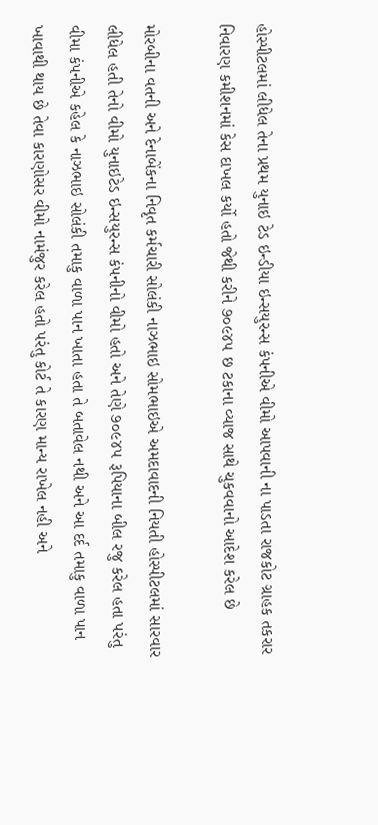હોસ્પીટલમાં લીધેલ તેના પ્રથમ યુનાઇ ટેડ ઇન્ડીયા ઇન્સયુરન્સ કંપનીએ વીમો આપવાની ના પાડતા રાજકોટ ગ્રાહક તકરાર નિવારણ કમીશનમાં કેસ દાખલ કર્યો હતો જેથી કરીને ૭૦૯૪૫ છ ટકાના વ્યાજ સાથે ચુકવવાનો આદેશ કરેલ છે

મોરબીના વતની અને દેનાબેંકના નિવૃત કર્મચારી સોલંકી નાઝભાઇ સોમભાઇએ અમદાવાદની નિયતી હોસ્પીટલમાં સારવાર લીધેલ હતી તેનો વીમો યુનાઇટેડ ઇન્સયુરન્સ કંપનીનો વીમો હતો અને તેણે ૭૦૯૪૫ રૂપિયાના બીલ રજુ કરેલ હતા પરંતુ વીમા કંપનીએ કહેલ કે નાઝભાઇ સોલંકી તમાકુ વાળા પાન ખાતા હતા તે બતાવેલ નથી અને આ દર્દ તમાકુ વાળા પાન ખાવાથી થાય છે તેવા કારણોસર વીમો નામંજુર કરેલ હતો પરંતુ કોર્ટ તે કારણ માન્ય રાખેલ નહી અને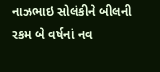નાઝભાઇ સોલંકીને બીલની રકમ બે વર્ષનાં નવ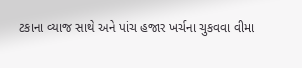ટકાના વ્યાજ સાથે અને પાંચ હજાર ખર્ચના ચુકવવા વીમા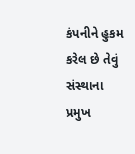કંપનીને હુકમ કરેલ છે તેવું સંસ્થાના પ્રમુખ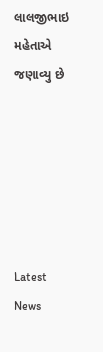લાલજીભાઇ મહેતાએ જણાવ્યુ છે






Latest News